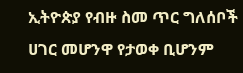ኢትዮጵያ የብዙ ስመ ጥር ግለሰቦች ሀገር መሆንዋ የታወቀ ቢሆንም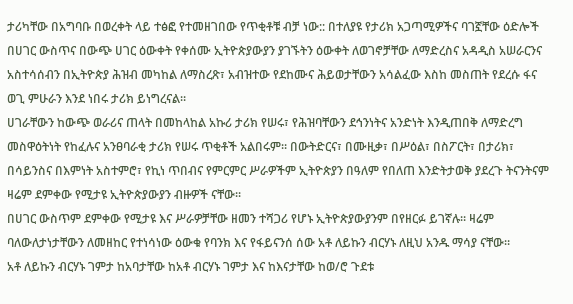ታሪካቸው በአግባቡ በወረቀት ላይ ተፅፎ የተመዘገበው የጥቂቶቹ ብቻ ነው:: በተለያዩ የታሪክ አጋጣሚዎችና ባገኟቸው ዕድሎች በሀገር ውስጥና በውጭ ሀገር ዕውቀት የቀሰሙ ኢትዮጵያውያን ያገኙትን ዕውቀት ለወገኖቻቸው ለማድረስና አዳዲስ አሠራርንና አስተሳሰብን በኢትዮጵያ ሕዝብ መካከል ለማስረጽ፣ አብዝተው የደከሙና ሕይወታቸውን አሳልፈው እስከ መስጠት የደረሱ ፋና ወጊ ምሁራን እንደ ነበሩ ታሪክ ይነግረናል።
ሀገራቸውን ከውጭ ወራሪና ጠላት በመከላከል አኩሪ ታሪክ የሠሩ፣ የሕዝባቸውን ደኅንነትና አንድነት እንዲጠበቅ ለማድረግ መስዋዕትነት የከፈሉና አንፀባራቂ ታሪክ የሠሩ ጥቂቶች አልበሩም። በውትድርና፣ በሙዚቃ፣ በሥዕል፣ በስፖርት፣ በታሪክ፣ በሳይንስና በእምነት አስተምሮ፣ የኪነ ጥበብና የምርምር ሥራዎችም ኢትዮጵያን በዓለም የበለጠ እንድትታወቅ ያደረጉ ትናንትናም ዛሬም ደምቀው የሚታዩ ኢትዮጵያውያን ብዙዎች ናቸው፡፡
በሀገር ውስጥም ደምቀው የሚታዩ እና ሥራዎቻቸው ዘመን ተሻጋሪ የሆኑ ኢትዮጵያውያንም በየዘርፉ ይገኛሉ። ዛሬም ባለውለታነታቸውን ለመዘከር የተነሳነው ዕውቁ የባንክ እና የፋይናንሰ ሰው አቶ ለይኩን ብርሃኑ ለዚህ አንዱ ማሳያ ናቸው።
አቶ ለይኩን ብርሃኑ ገምታ ከአባታቸው ከአቶ ብርሃኑ ገምታ እና ከእናታቸው ከወ/ሮ ጉደቱ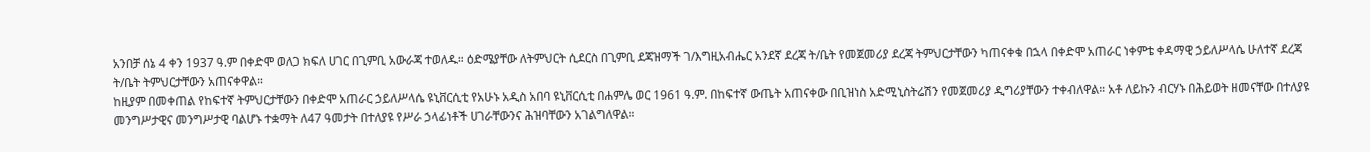አንበቻ ሰኔ 4 ቀን 1937 ዓ.ም በቀድሞ ወለጋ ክፍለ ሀገር በጊምቢ አውራጃ ተወለዱ። ዕድሜያቸው ለትምህርት ሲደርስ በጊምቢ ደጃዝማች ገ/እግዚአብሔር አንደኛ ደረጃ ት/ቤት የመጀመሪያ ደረጃ ትምህርታቸውን ካጠናቀቁ በኋላ በቀድሞ አጠራር ነቀምቴ ቀዳማዊ ኃይለሥላሴ ሁለተኛ ደረጃ ት/ቤት ትምህርታቸውን አጠናቀዋል።
ከዚያም በመቀጠል የከፍተኛ ትምህርታቸውን በቀድሞ አጠራር ኃይለሥላሴ ዩኒቨርሲቲ የአሁኑ አዲስ አበባ ዩኒቨርሲቲ በሐምሌ ወር 1961 ዓ.ም. በከፍተኛ ውጤት አጠናቀው በቢዝነስ አድሚኒስትሬሽን የመጀመሪያ ዲግሪያቸውን ተቀብለዋል። አቶ ለይኩን ብርሃኑ በሕይወት ዘመናቸው በተለያዩ መንግሥታዊና መንግሥታዊ ባልሆኑ ተቋማት ለ47 ዓመታት በተለያዩ የሥራ ኃላፊነቶች ሀገራቸውንና ሕዝባቸውን አገልግለዋል።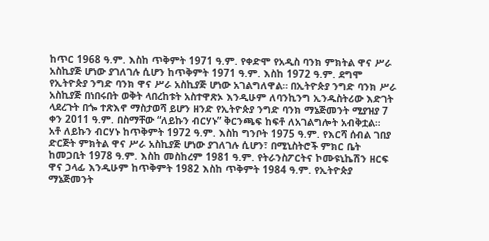ከጥር 1968 ዓ.ም. እስከ ጥቅምት 1971 ዓ.ም. የቀድሞ የአዲስ ባንክ ምክትል ዋና ሥራ አስኪያጅ ሆነው ያገለገሉ ሲሆን ከጥቅምት 1971 ዓ.ም. እስከ 1972 ዓ.ም. ደግሞ የኢትዮጵያ ንግድ ባንክ ዋና ሥራ አስኪያጅ ሆነው አገልግለዋል። በኢትዮጵያ ንግድ ባንክ ሥራ አስኪያጅ በነበሩበት ወቅት ላበረከቱት አስተዋጽኦ እንዲሁም ለባንኪንግ ኢንዱስትሪው እድገት ላደረጉት በጐ ተጽእኖ ማስታወሻ ይሆን ዘንድ የኢትዮጵያ ንግድ ባንክ ማኔጅመንት ሚያዝያ 7 ቀን 2011 ዓ.ም. በስማቸው “ለይኩን ብርሃኑ” ቅርንጫፍ ከፍቶ ለአገልግሎት አብቅቷል።
አቶ ለይኩን ብርሃኑ ከጥቅምት 1972 ዓ.ም. እስከ ግንቦት 1975 ዓ.ም. የእርሻ ሰብል ገበያ ድርጅት ምክትል ዋና ሥራ አስኪያጅ ሆነው ያገለገሉ ሲሆን፣ በሚኒስትሮች ምክር ቤት ከመጋቢት 1978 ዓ.ም. እስከ መስከረም 1981 ዓ.ም. የትራንስፖርትና ኮሙዩኒኬሽን ዘርፍ ዋና ኃላፊ እንዲሁም ከጥቅምት 1982 እስከ ጥቅምት 1984 ዓ.ም. የኢትዮጵያ ማኔጅመንት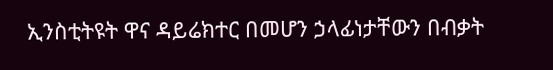ኢንስቲትዩት ዋና ዳይሬክተር በመሆን ኃላፊነታቸውን በብቃት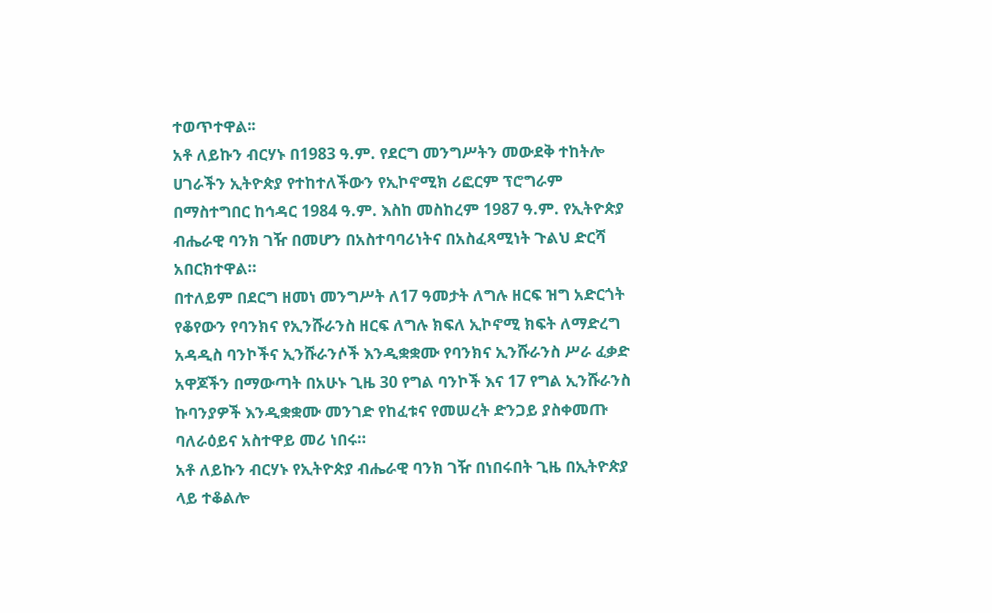ተወጥተዋል፡፡
አቶ ለይኩን ብርሃኑ በ1983 ዓ.ም. የደርግ መንግሥትን መውደቅ ተከትሎ ሀገራችን ኢትዮጵያ የተከተለችውን የኢኮኖሚክ ሪፎርም ፕሮግራም በማስተግበር ከኅዳር 1984 ዓ.ም. እስከ መስከረም 1987 ዓ.ም. የኢትዮጵያ ብሔራዊ ባንክ ገዥ በመሆን በአስተባባሪነትና በአስፈጻሚነት ጉልህ ድርሻ አበርክተዋል።
በተለይም በደርግ ዘመነ መንግሥት ለ17 ዓመታት ለግሉ ዘርፍ ዝግ አድርጎት የቆየውን የባንክና የኢንሹራንስ ዘርፍ ለግሉ ክፍለ ኢኮኖሚ ክፍት ለማድረግ አዳዲስ ባንኮችና ኢንሹራንሶች እንዲቋቋሙ የባንክና ኢንሹራንስ ሥራ ፈቃድ አዋጆችን በማውጣት በአሁኑ ጊዜ 30 የግል ባንኮች እና 17 የግል ኢንሹራንስ ኩባንያዎች እንዲቋቋሙ መንገድ የከፈቱና የመሠረት ድንጋይ ያስቀመጡ ባለራዕይና አስተዋይ መሪ ነበሩ።
አቶ ለይኩን ብርሃኑ የኢትዮጵያ ብሔራዊ ባንክ ገዥ በነበሩበት ጊዜ በኢትዮጵያ ላይ ተቆልሎ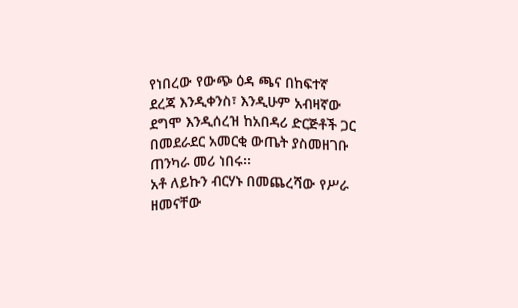የነበረው የውጭ ዕዳ ጫና በከፍተኛ ደረጃ እንዲቀንስ፣ እንዲሁም አብዛኛው ደግሞ እንዲሰረዝ ከአበዳሪ ድርጅቶች ጋር በመደራደር አመርቂ ውጤት ያስመዘገቡ ጠንካራ መሪ ነበሩ፡፡
አቶ ለይኩን ብርሃኑ በመጨረሻው የሥራ ዘመናቸው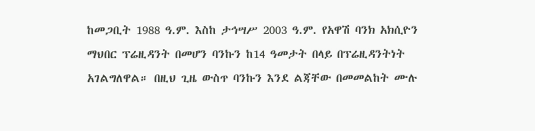ከመጋቢት 1988 ዓ.ም. እስከ ታኅሣሥ 2003 ዓ.ም. የአዋሽ ባንክ አክሲዮን ማህበር ፕሬዚዳንት በመሆን ባንኩን ከ14 ዓመታት በላይ በፕሬዚዳንትነት አገልግለዋል። በዚህ ጊዜ ውስጥ ባንኩን እንደ ልጃቸው በመመልከት ሙሉ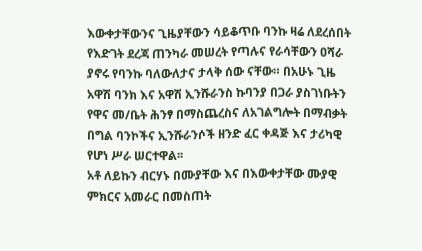እውቀታቸውንና ጊዜያቸውን ሳይቆጥቡ ባንኩ ዛሬ ለደረሰበት የእድገት ደረጃ ጠንካራ መሠረት የጣሉና የራሳቸውን ዐሻራ ያኖሩ የባንኩ ባለውለታና ታላቅ ሰው ናቸው። በአሁኑ ጊዜ አዋሽ ባንክ እና አዋሽ ኢንሹራንስ ኩባንያ በጋራ ያስገነቡትን የዋና መ/ቤት ሕንፃ በማስጨረስና ለአገልግሎት በማብቃት በግል ባንኮችና ኢንሹራንሶች ዘንድ ፈር ቀዳጅ እና ታሪካዊ የሆነ ሥራ ሠርተዋል፡፡
አቶ ለይኩን ብርሃኑ በሙያቸው እና በእውቀታቸው ሙያዊ ምክርና አመራር በመስጠት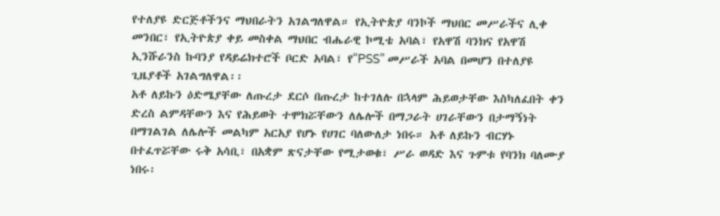የተለያዩ ድርጅቶችንና ማህበራትን አገልግለዋል። የኢትዮጵያ ባንኮች ማህበር መሥራችና ሊቀ መንበር፣ የኢትዮጵያ ቀይ መስቀል ማህበር ብሔራዊ ኮሚቴ አባል፣ የአዋሽ ባንክና የአዋሽ ኢንሹራንስ ኩባንያ የዳይሬክተሮች ቦርድ አባል፣ የ“PSS” መሥራች አባል በመሆን በተለያዩ ጊዜያቶች አገልግለዋል፡፡
አቶ ለይኩን ዕድሜያቸው ለጡረታ ደርሶ በጡረታ ከተገለሉ በኋላም ሕይወታቸው እስካለፈበት ቀን ድረስ ልምዳቸውን እና የሕይወት ተሞክሯቸውን ለሌሎች በማጋራት ሀገራቸውን በታማኝነት በማገልገል ለሌሎች መልካም አርአያ የሆኑ የሀገር ባለውለታ ነበሩ። አቶ ለይኩን ብርሃኑ በተፈጥሯቸው ሩቅ አሳቢ፣ በአቋም ጽናታቸው የሚታወቁ፣ ሥራ ወዳድ እና ጉምቱ የባንክ ባለሙያ ነበሩ፡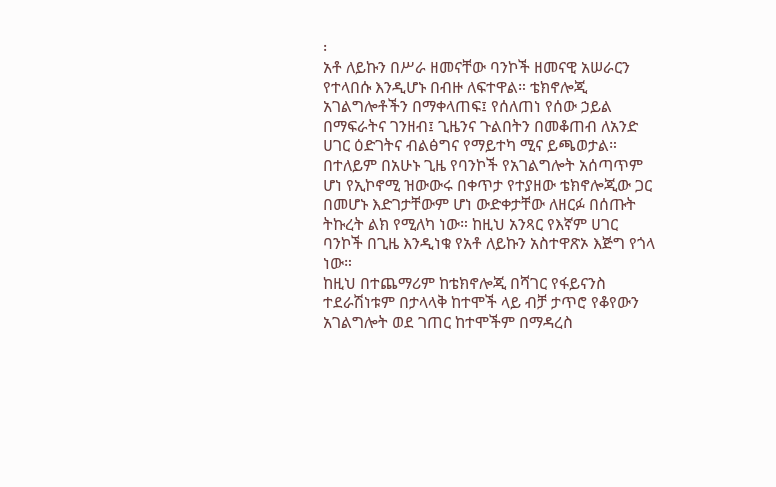፡
አቶ ለይኩን በሥራ ዘመናቸው ባንኮች ዘመናዊ አሠራርን የተላበሱ እንዲሆኑ በብዙ ለፍተዋል። ቴክኖሎጂ አገልግሎቶችን በማቀላጠፍ፤ የሰለጠነ የሰው ኃይል በማፍራትና ገንዘብ፤ ጊዜንና ጉልበትን በመቆጠብ ለአንድ ሀገር ዕድገትና ብልፅግና የማይተካ ሚና ይጫወታል። በተለይም በአሁኑ ጊዜ የባንኮች የአገልግሎት አሰጣጥም ሆነ የኢኮኖሚ ዝውውሩ በቀጥታ የተያዘው ቴክኖሎጂው ጋር በመሆኑ እድገታቸውም ሆነ ውድቀታቸው ለዘርፉ በሰጡት ትኩረት ልክ የሚለካ ነው። ከዚህ አንጻር የእኛም ሀገር ባንኮች በጊዜ እንዲነቁ የአቶ ለይኩን አስተዋጽኦ እጅግ የጎላ ነው።
ከዚህ በተጨማሪም ከቴክኖሎጂ በሻገር የፋይናንስ ተደራሽነቱም በታላላቅ ከተሞች ላይ ብቻ ታጥሮ የቆየውን አገልግሎት ወደ ገጠር ከተሞችም በማዳረስ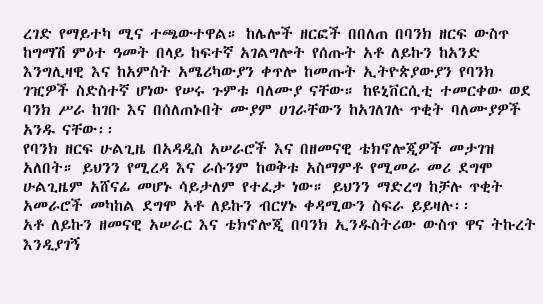ረገድ የማይተካ ሚና ተጫውተዋል። ከሌሎች ዘርፎች በበለጠ በባንክ ዘርፍ ውስጥ ከግማሽ ምዕተ ዓመት በላይ ከፍተኛ አገልግሎት የሰጡት አቶ ለይኩን ከአንድ እንግሊዛዊ እና ከአምስት አሜሪካውያን ቀጥሎ ከመጡት ኢትዮጵያውያን የባንክ ገዢዎች ስድስተኛ ሆነው የሠሩ ጉምቱ ባለሙያ ናቸው። ከዩኒቨርሲቲ ተመርቀው ወደ ባንክ ሥራ ከገቡ እና በሰለጠኑበት ሙያም ሀገራቸውን ከአገለገሉ ጥቂት ባለሙያዎች አንዱ ናቸው፡፡
የባንክ ዘርፍ ሁልጊዜ በአዳዲስ አሠራሮች እና በዘመናዊ ቴክኖሎጂዎች መታገዝ አለበት። ይህንን የሚረዳ እና ራሱንም ከወቅቱ አስማምቶ የሚመራ መሪ ደግሞ ሁልጊዜም አሸናፊ መሆኑ ሳይታለም የተፈታ ነው። ይህንን ማድረግ ከቻሉ ጥቂት አመራሮች መካከል ደግሞ አቶ ለይኩን ብርሃኑ ቀዳሚውን ስፍራ ይይዛሉ፡፡
አቶ ለይኩን ዘመናዊ አሠራር እና ቴክኖሎጂ በባንክ ኢንዱስትሪው ውስጥ ዋና ትኩረት እንዲያገኝ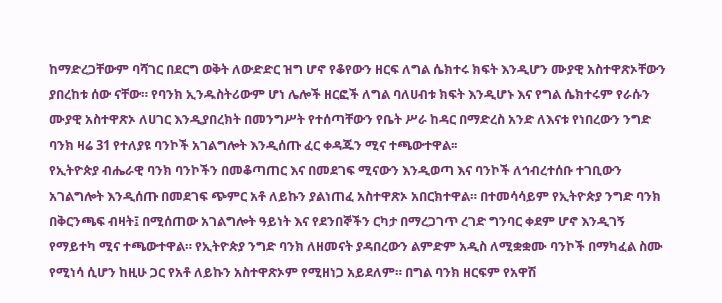ከማድረጋቸውም ባሻገር በደርግ ወቅት ለውድድር ዝግ ሆኖ የቆየውን ዘርፍ ለግል ሴክተሩ ክፍት እንዲሆን ሙያዊ አስተዋጽኦቸውን ያበረከቱ ሰው ናቸው። የባንክ ኢንዱስትሪውም ሆነ ሌሎች ዘርፎች ለግል ባለሀብቱ ክፍት እንዲሆኑ እና የግል ሴክተሩም የራሱን ሙያዊ አስተዋጽኦ ለሀገር እንዲያበረክት በመንግሥት የተሰጣቸውን የቤት ሥራ ከዳር በማድረስ አንድ ለእናቱ የነበረውን ንግድ ባንክ ዛሬ 31 የተለያዩ ባንኮች አገልግሎት እንዲሰጡ ፈር ቀዳጁን ሚና ተጫውተዋል፡፡
የኢትዮጵያ ብሔራዊ ባንክ ባንኮችን በመቆጣጠር እና በመደገፍ ሚናውን እንዲወጣ እና ባንኮች ለኅብረተሰቡ ተገቢውን አገልግሎት እንዲሰጡ በመደገፍ ጭምር አቶ ለይኩን ያልነጠፈ አስተዋጽኦ አበርክተዋል። በተመሳሳይም የኢትዮጵያ ንግድ ባንክ በቅርንጫፍ ብዛት፤ በሚሰጠው አገልግሎት ዓይነት እና የደንበኞችን ርካታ በማረጋገጥ ረገድ ግንባር ቀደም ሆኖ እንዲገኝ የማይተካ ሚና ተጫውተዋል። የኢትዮጵያ ንግድ ባንክ ለዘመናት ያዳበረውን ልምድም አዲስ ለሚቋቋሙ ባንኮች በማካፈል ስሙ የሚነሳ ሲሆን ከዚሁ ጋር የአቶ ለይኩን አስተዋጽኦም የሚዘነጋ አይደለም። በግል ባንክ ዘርፍም የአዋሽ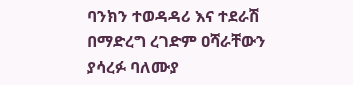ባንክን ተወዳዳሪ እና ተደራሽ በማድረግ ረገድም ዐሻራቸውን ያሳረፉ ባለሙያ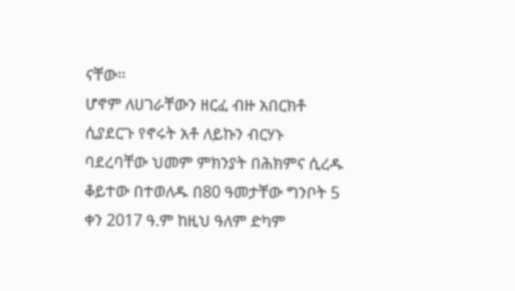ናቸው፡፡
ሆኖም ለሀገራቸውን ዘርፈ ብዙ አበርክቶ ሲያደርጉ የኖሩት አቶ ለይኩን ብርሃኑ ባደረባቸው ህመም ምክንያት በሕክምና ሲረዱ ቆይተው በተወለዱ በ80 ዓመታቸው ግንቦት 5 ቀን 2017 ዓ.ም ከዚህ ዓለም ድካም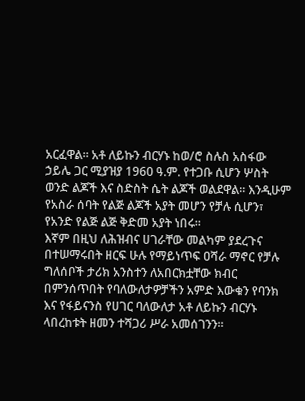አርፈዋል። አቶ ለይኩን ብርሃኑ ከወ/ሮ ስሉስ አስፋው ኃይሌ ጋር ሚያዝያ 1960 ዓ.ም. የተጋቡ ሲሆን ሦስት ወንድ ልጆች እና ስድስት ሴት ልጆች ወልደዋል። እንዲሁም የአስራ ሰባት የልጅ ልጆች አያት መሆን የቻሉ ሲሆን፣ የአንድ የልጅ ልጅ ቅድመ አያት ነበሩ።
እኛም በዚህ ለሕዝብና ሀገራቸው መልካም ያደረጉና በተሠማሩበት ዘርፍ ሁሉ የማይነጥፍ ዐሻራ ማኖር የቻሉ ግለሰቦች ታሪክ አንስተን ለአበርክቷቸው ክብር በምንሰጥበት የባለውለታዎቻችን አምድ እውቁን የባንክ እና የፋይናንስ የሀገር ባለውለታ አቶ ለይኩን ብርሃኑ ላበረከቱት ዘመን ተሻጋሪ ሥራ አመሰገንን።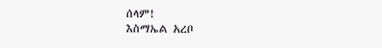ሰላም!
እስማኤል አረቦ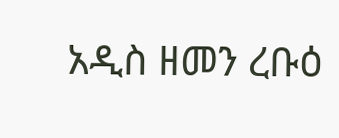አዲስ ዘመን ረቡዕ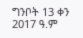ግንቦት 13 ቀን 2017 ዓ.ም